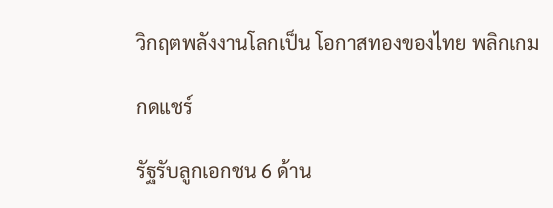วิกฤตพลังงานโลกเป็น โอกาสทองของไทย พลิกเกม

กดแชร์

รัฐรับลูกเอกชน 6 ด้าน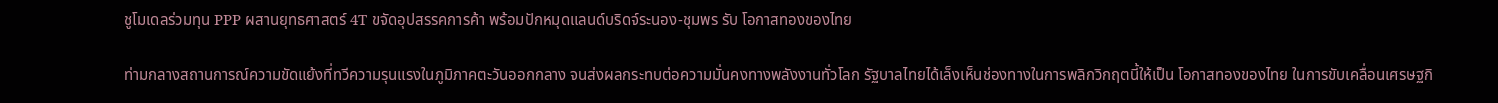ชูโมเดลร่วมทุน PPP ผสานยุทธศาสตร์ 4T ขจัดอุปสรรคการค้า พร้อมปักหมุดแลนด์บริดจ์ระนอง-ชุมพร รับ โอกาสทองของไทย

ท่ามกลางสถานการณ์ความขัดแย้งที่ทวีความรุนแรงในภูมิภาคตะวันออกกลาง จนส่งผลกระทบต่อความมั่นคงทางพลังงานทั่วโลก รัฐบาลไทยได้เล็งเห็นช่องทางในการพลิกวิกฤตนี้ให้เป็น โอกาสทองของไทย ในการขับเคลื่อนเศรษฐกิ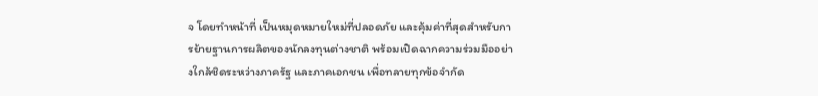จ โดยทำหน้าที่ เป็นหมุดหมายใหม่ที่ปลอดภัย และคุ้มค่าที่สุดสำหรับการย้ายฐานการผลิตของนักลงทุนต่างชาติ พร้อมเปิดฉากความร่วมมืออย่างใกล้ชิดระหว่างภาครัฐ และภาคเอกชน เพื่อทลายทุกข้อจำกัด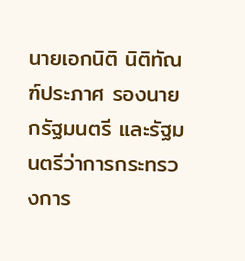นายเอกนิติ นิติทัณฑ์ประภาศ รองนายกรัฐมนตรี และรัฐมนตรีว่าการกระทรวงการ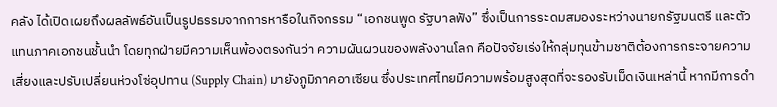คลัง ได้เปิดเผยถึงผลลัพธ์อันเป็นรูปธรรมจากการหารือในกิจกรรม “เอกชนพูด รัฐบาลฟัง” ซึ่งเป็นการระดมสมองระหว่างนายกรัฐมนตรี และตัวแทนภาคเอกชนชั้นนำ โดยทุกฝ่ายมีความเห็นพ้องตรงกันว่า ความผันผวนของพลังงานโลก คือปัจจัยเร่งให้กลุ่มทุนข้ามชาติต้องการกระจายความเสี่ยงและปรับเปลี่ยนห่วงโซ่อุปทาน (Supply Chain) มายังภูมิภาคอาเซียน ซึ่งประเทศไทยมีความพร้อมสูงสุดที่จะรองรับเม็ดเงินเหล่านี้ หากมีการดำ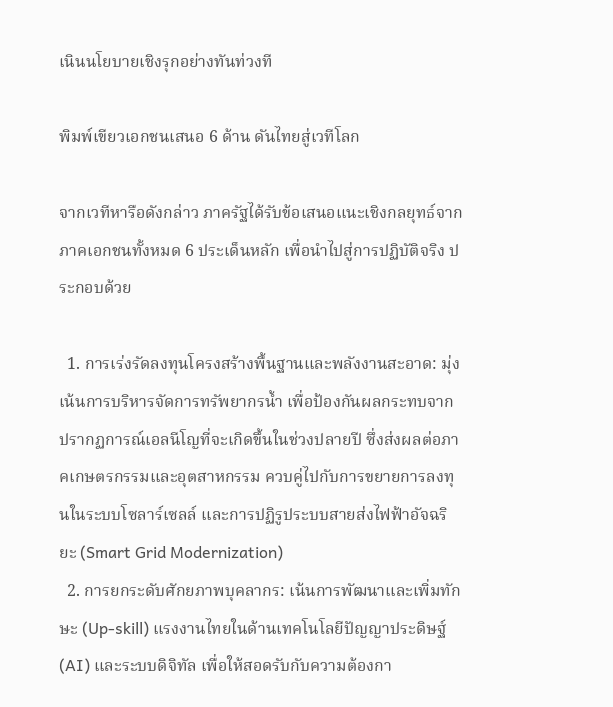เนินนโยบายเชิงรุกอย่างทันท่วงที

พิมพ์เขียวเอกชนเสนอ 6 ด้าน ดันไทยสู่เวทีโลก

จากเวทีหารือดังกล่าว ภาครัฐได้รับข้อเสนอแนะเชิงกลยุทธ์จากภาคเอกชนทั้งหมด 6 ประเด็นหลัก เพื่อนำไปสู่การปฏิบัติจริง ประกอบด้วย

  1. การเร่งรัดลงทุนโครงสร้างพื้นฐานและพลังงานสะอาด: มุ่งเน้นการบริหารจัดการทรัพยากรน้ำ เพื่อป้องกันผลกระทบจากปรากฏการณ์เอลนีโญที่จะเกิดขึ้นในช่วงปลายปี ซึ่งส่งผลต่อภาคเกษตรกรรมและอุตสาหกรรม ควบคู่ไปกับการขยายการลงทุนในระบบโซลาร์เซลล์ และการปฏิรูประบบสายส่งไฟฟ้าอัจฉริยะ (Smart Grid Modernization)
  2. การยกระดับศักยภาพบุคลากร: เน้นการพัฒนาและเพิ่มทักษะ (Up-skill) แรงงานไทยในด้านเทคโนโลยีปัญญาประดิษฐ์ (AI) และระบบดิจิทัล เพื่อให้สอดรับกับความต้องกา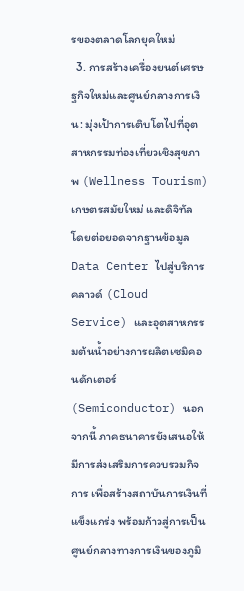รของตลาดโลกยุคใหม่
  3. การสร้างเครื่องยนต์เศรษฐกิจใหม่และศูนย์กลางการเงิน: มุ่งเป้าการเติบโตไปที่อุตสาหกรรมท่องเที่ยวเชิงสุขภาพ (Wellness Tourism) เกษตรสมัยใหม่ และดิจิทัล โดยต่อยอดจากฐานข้อมูล Data Center ไปสู่บริการคลาวด์ (Cloud Service) และอุตสาหกรรมต้นน้ำอย่างการผลิตเซมิคอนดักเตอร์ (Semiconductor) นอกจากนี้ ภาคธนาคารยังเสนอให้มีการส่งเสริมการควบรวมกิจการ เพื่อสร้างสถาบันการเงินที่แข็งแกร่ง พร้อมก้าวสู่การเป็นศูนย์กลางทางการเงินของภูมิ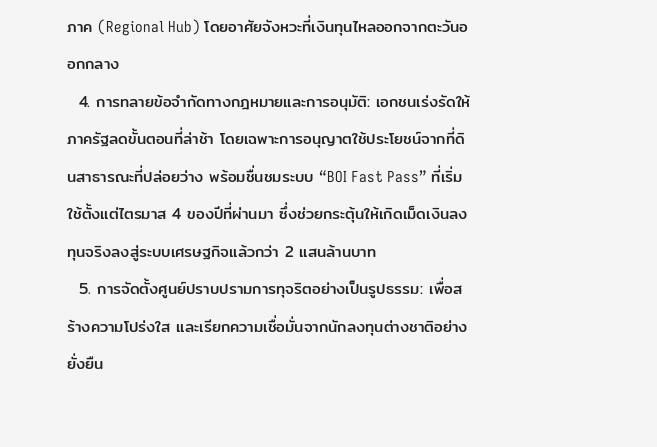ภาค (Regional Hub) โดยอาศัยจังหวะที่เงินทุนไหลออกจากตะวันออกกลาง
  4. การทลายข้อจำกัดทางกฎหมายและการอนุมัติ: เอกชนเร่งรัดให้ภาครัฐลดขั้นตอนที่ล่าช้า โดยเฉพาะการอนุญาตใช้ประโยชน์จากที่ดินสาธารณะที่ปล่อยว่าง พร้อมชื่นชมระบบ “BOI Fast Pass” ที่เริ่มใช้ตั้งแต่ไตรมาส 4 ของปีที่ผ่านมา ซึ่งช่วยกระตุ้นให้เกิดเม็ดเงินลงทุนจริงลงสู่ระบบเศรษฐกิจแล้วกว่า 2 แสนล้านบาท
  5. การจัดตั้งศูนย์ปราบปรามการทุจริตอย่างเป็นรูปธรรม: เพื่อสร้างความโปร่งใส และเรียกความเชื่อมั่นจากนักลงทุนต่างชาติอย่างยั่งยืน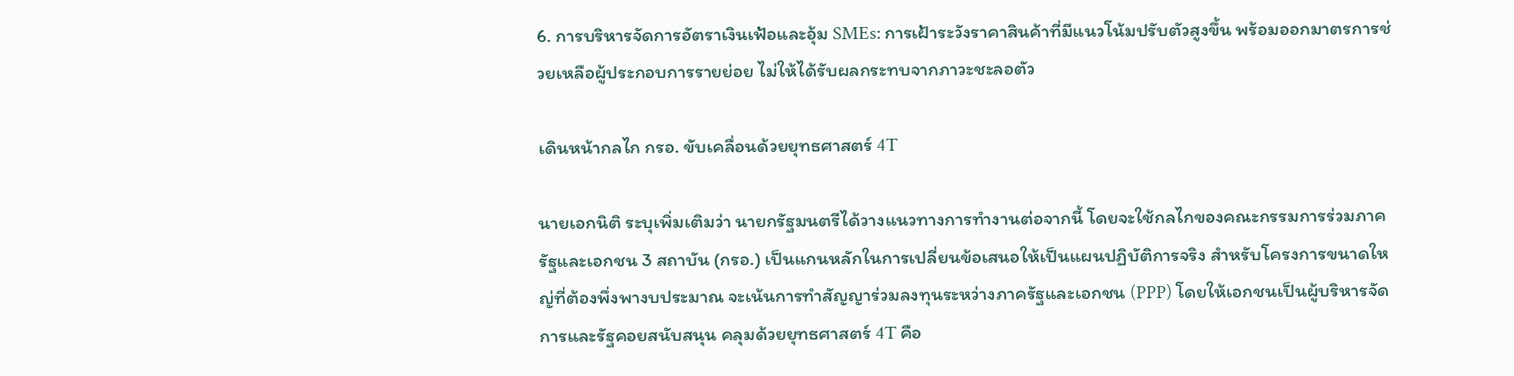6. การบริหารจัดการอัตราเงินเฟ้อและอุ้ม SMEs: การเฝ้าระวังราคาสินค้าที่มีแนวโน้มปรับตัวสูงขึ้น พร้อมออกมาตรการช่วยเหลือผู้ประกอบการรายย่อย ไม่ให้ได้รับผลกระทบจากภาวะชะลอตัว

เดินหน้ากลไก กรอ. ขับเคลื่อนด้วยยุทธศาสตร์ 4T

นายเอกนิติ ระบุเพิ่มเติมว่า นายกรัฐมนตรีได้วางแนวทางการทำงานต่อจากนี้ โดยจะใช้กลไกของคณะกรรมการร่วมภาครัฐและเอกชน 3 สถาบัน (กรอ.) เป็นแกนหลักในการเปลี่ยนข้อเสนอให้เป็นแผนปฏิบัติการจริง สำหรับโครงการขนาดใหญ่ที่ต้องพึ่งพางบประมาณ จะเน้นการทำสัญญาร่วมลงทุนระหว่างภาครัฐและเอกชน (PPP) โดยให้เอกชนเป็นผู้บริหารจัดการและรัฐคอยสนับสนุน คลุมด้วยยุทธศาสตร์ 4T คือ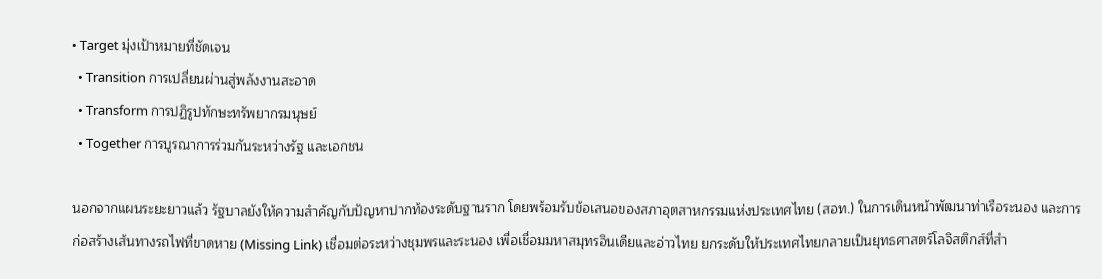• Target มุ่งเป้าหมายที่ชัดเจน
  • Transition การเปลี่ยนผ่านสู่พลังงานสะอาด
  • Transform การปฏิรูปทักษะทรัพยากรมนุษย์
  • Together การบูรณาการร่วมกันระหว่างรัฐ และเอกชน

นอกจากแผนระยะยาวแล้ว รัฐบาลยังให้ความสำคัญกับปัญหาปากท้องระดับฐานราก โดยพร้อมรับข้อเสนอของสภาอุตสาหกรรมแห่งประเทศไทย (สอท.) ในการเดินหน้าพัฒนาท่าเรือระนอง และการก่อสร้างเส้นทางรถไฟที่ขาดหาย (Missing Link) เชื่อมต่อระหว่างชุมพรและระนอง เพื่อเชื่อมมหาสมุทรอินเดียและอ่าวไทย ยกระดับให้ประเทศไทยกลายเป็นยุทธศาสตร์โลจิสติกส์ที่สำ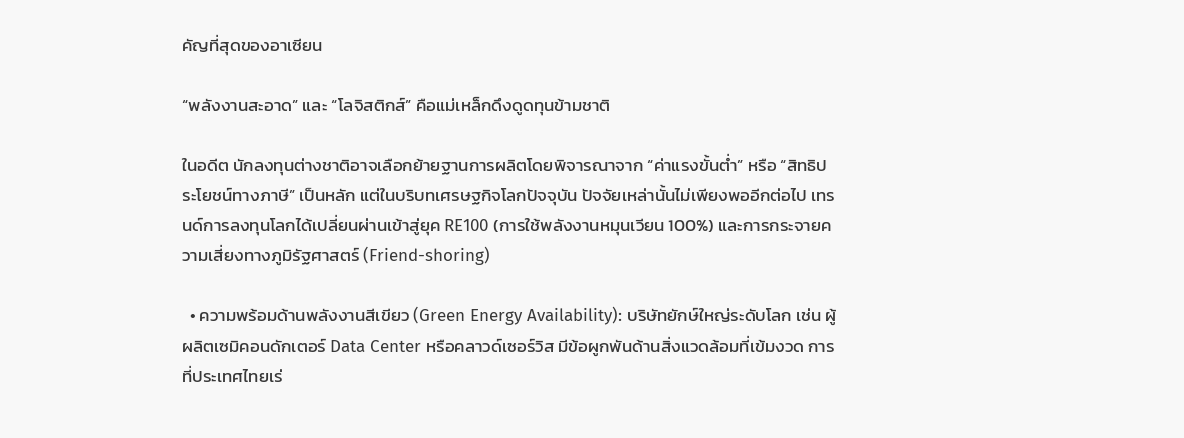คัญที่สุดของอาเซียน

“พลังงานสะอาด” และ “โลจิสติกส์” คือแม่เหล็กดึงดูดทุนข้ามชาติ

ในอดีต นักลงทุนต่างชาติอาจเลือกย้ายฐานการผลิตโดยพิจารณาจาก “ค่าแรงขั้นต่ำ” หรือ “สิทธิประโยชน์ทางภาษี” เป็นหลัก แต่ในบริบทเศรษฐกิจโลกปัจจุบัน ปัจจัยเหล่านั้นไม่เพียงพออีกต่อไป เทรนด์การลงทุนโลกได้เปลี่ยนผ่านเข้าสู่ยุค RE100 (การใช้พลังงานหมุนเวียน 100%) และการกระจายความเสี่ยงทางภูมิรัฐศาสตร์ (Friend-shoring)

  • ความพร้อมด้านพลังงานสีเขียว (Green Energy Availability): บริษัทยักษ์ใหญ่ระดับโลก เช่น ผู้ผลิตเซมิคอนดักเตอร์ Data Center หรือคลาวด์เซอร์วิส มีข้อผูกพันด้านสิ่งแวดล้อมที่เข้มงวด การที่ประเทศไทยเร่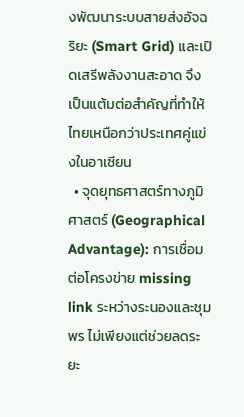งพัฒนาระบบสายส่งอัจฉริยะ (Smart Grid) และเปิดเสรีพลังงานสะอาด จึงเป็นแต้มต่อสำคัญที่ทำให้ไทยเหนือกว่าประเทศคู่แข่งในอาเซียน
  • จุดยุทธศาสตร์ทางภูมิศาสตร์ (Geographical Advantage): การเชื่อมต่อโครงข่าย missing link ระหว่างระนองและชุมพร ไม่เพียงแต่ช่วยลดระยะ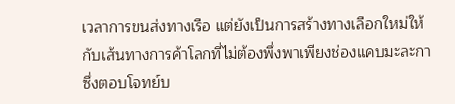เวลาการขนส่งทางเรือ แต่ยังเป็นการสร้างทางเลือกใหม่ให้กับเส้นทางการค้าโลกที่ไม่ต้องพึ่งพาเพียงช่องแคบมะละกา ซึ่งตอบโจทย์บ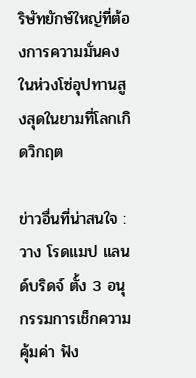ริษัทยักษ์ใหญ่ที่ต้องการความมั่นคงในห่วงโซ่อุปทานสูงสุดในยามที่โลกเกิดวิกฤต

ข่าวอื่นที่น่าสนใจ : วาง โรดแมป แลนด์บริดจ์ ตั้ง 3 อนุกรรมการเช็กความคุ้มค่า ฟัง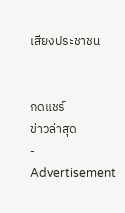เสียงประชาชน


กดแชร์
ข่าวล่าสุด
- Advertisement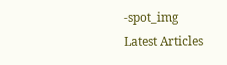-spot_img
Latest Articles